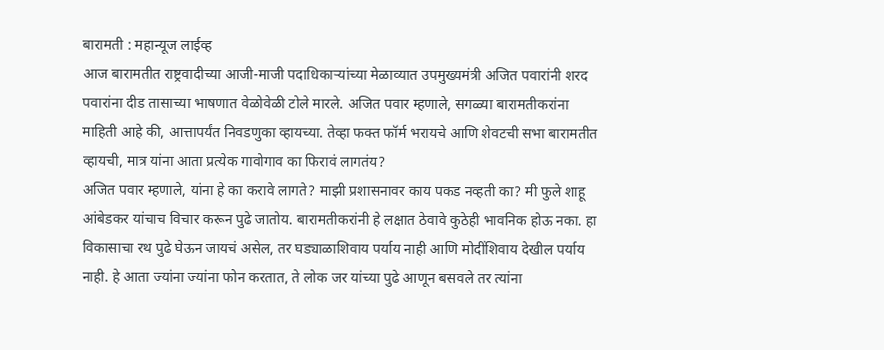बारामती : महान्यूज लाईव्ह
आज बारामतीत राष्ट्रवादीच्या आजी-माजी पदाधिकाऱ्यांच्या मेळाव्यात उपमुख्यमंत्री अजित पवारांनी शरद पवारांना दीड तासाच्या भाषणात वेळोवेळी टोले मारले. अजित पवार म्हणाले, सगळ्या बारामतीकरांना माहिती आहे की, आत्तापर्यंत निवडणुका व्हायच्या. तेव्हा फक्त फॉर्म भरायचे आणि शेवटची सभा बारामतीत व्हायची, मात्र यांना आता प्रत्येक गावोगाव का फिरावं लागतंय?
अजित पवार म्हणाले, यांना हे का करावे लागते? माझी प्रशासनावर काय पकड नव्हती का? मी फुले शाहू आंबेडकर यांचाच विचार करून पुढे जातोय. बारामतीकरांनी हे लक्षात ठेवावे कुठेही भावनिक होऊ नका. हा विकासाचा रथ पुढे घेऊन जायचं असेल, तर घड्याळाशिवाय पर्याय नाही आणि मोदींशिवाय देखील पर्याय नाही. हे आता ज्यांना ज्यांना फोन करतात, ते लोक जर यांच्या पुढे आणून बसवले तर त्यांना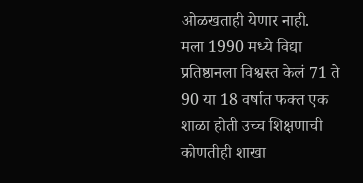ओळखताही येणार नाही.
मला 1990 मध्ये विद्या प्रतिष्ठानला विश्वस्त केलं 71 ते 90 या 18 वर्षात फक्त एक शाळा होती उच्च शिक्षणाची कोणतीही शाखा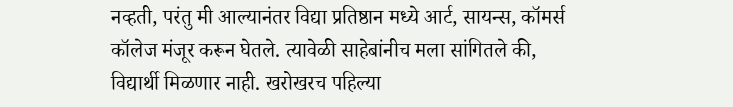नव्हती, परंतु मी आल्यानंतर विद्या प्रतिष्ठान मध्ये आर्ट, सायन्स, कॉमर्स कॉलेज मंजूर करून घेतले. त्यावेळी साहेबांनीच मला सांगितले की, विद्यार्थी मिळणार नाही. खरोखरच पहिल्या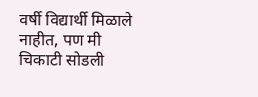वर्षी विद्यार्थी मिळाले नाहीत, पण मी चिकाटी सोडली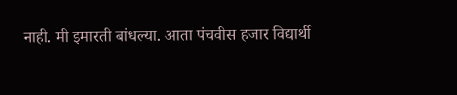नाही. मी इमारती बांधल्या. आता पंचवीस हजार विद्यार्थी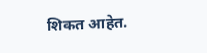शिकत आहेत.